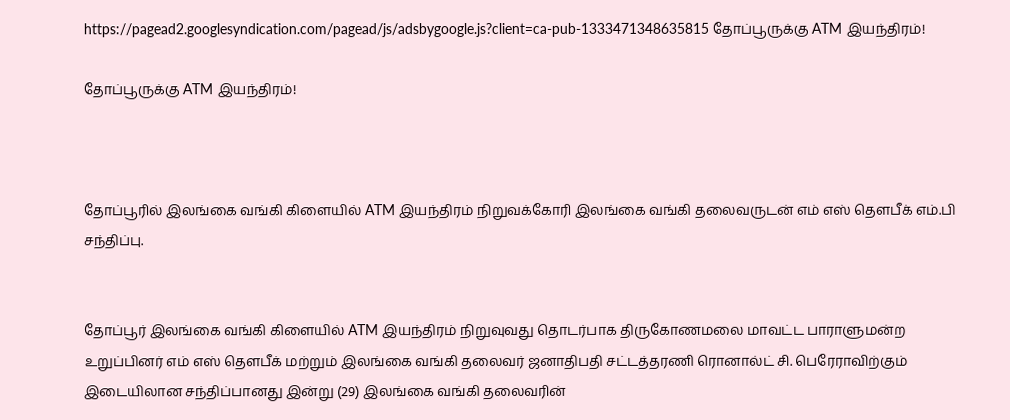https://pagead2.googlesyndication.com/pagead/js/adsbygoogle.js?client=ca-pub-1333471348635815 தோப்பூருக்கு ATM இயந்திரம்!

தோப்பூருக்கு ATM இயந்திரம்!



தோப்பூரில் இலங்கை வங்கி கிளையில் ATM இயந்திரம் நிறுவக்கோரி இலங்கை வங்கி தலைவருடன் எம் எஸ் தௌபீக் எம்.பி சந்திப்பு.


தோப்பூர் இலங்கை வங்கி கிளையில் ATM இயந்திரம் நிறுவுவது தொடர்பாக திருகோணமலை மாவட்ட பாராளுமன்ற உறுப்பினர் எம் எஸ் தௌபீக் மற்றும் இலங்கை வங்கி தலைவர் ஜனாதிபதி சட்டத்தரணி ரொனால்ட் சி. பெரேராவிற்கும்
இடையிலான சந்திப்பானது இன்று (29) இலங்கை வங்கி தலைவரின்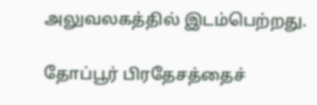அலுவலகத்தில் இடம்பெற்றது.

தோப்பூர் பிரதேசத்தைச்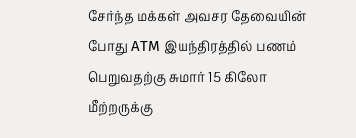சேர்ந்த மக்கள் அவசர தேவையின் போது ATM இயந்திரத்தில் பணம் பெறுவதற்கு சுமார் 15 கிலோ மீற்றருக்கு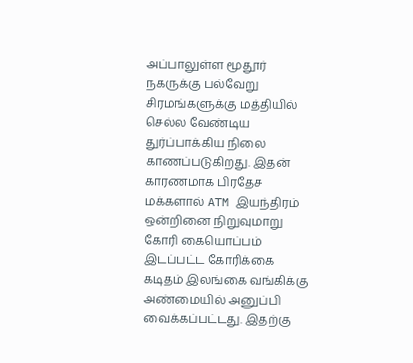அப்பாலுள்ள மூதூர் நகருக்கு பல்வேறு சிரமங்களுக்கு மத்தியில்  செல்ல வேண்டிய துர்ப்பாக்கிய நிலை காணப்படுகிறது. இதன் காரணமாக பிரதேச மக்களால் ATM இயந்திரம் ஒன்றினை நிறுவுமாறு கோரி கையொப்பம் இடப்பட்ட கோரிக்கை கடிதம் இலங்கை வங்கிக்கு அண்மையில் அனுப்பி வைக்கப்பட்டது. இதற்கு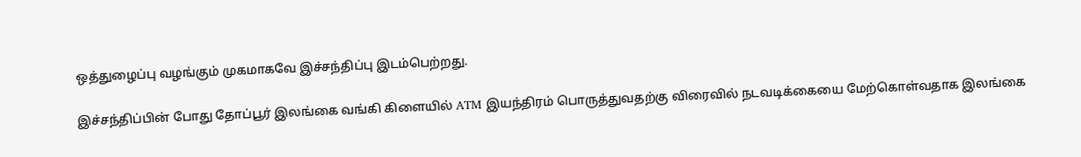ஒத்துழைப்பு வழங்கும் முகமாகவே இச்சந்திப்பு இடம்பெற்றது.

இச்சந்திப்பின் போது தோப்பூர் இலங்கை வங்கி கிளையில் ATM இயந்திரம் பொருத்துவதற்கு விரைவில் நடவடிக்கையை மேற்கொள்வதாக இலங்கை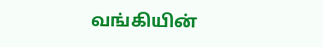வங்கியின்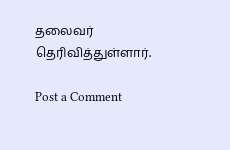தலைவர் தெரிவித்துள்ளார்.

Post a Comment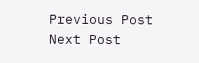Previous Post Next Post